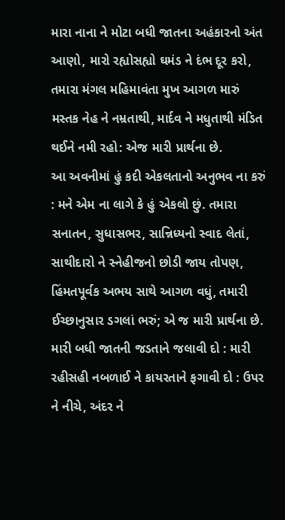મારા નાના ને મોટા બધી જાતના અહંકારનો અંત આણો, મારો રહ્યોસહ્યો ઘમંડ ને દંભ દૂર કરો, તમારા મંગલ મહિમાવંતા મુખ આગળ મારું મસ્તક નેહ ને નમ્રતાથી, માર્દવ ને મધુતાથી મંડિત થઈને નમી રહો: એજ મારી પ્રાર્થના છે.
આ અવનીમાં હું કદી એકલતાનો અનુભવ ના કરું : મને એમ ના લાગે કે હું એકલો છું. તમારા સનાતન, સુધાસભર, સાન્નિધ્યનો સ્વાદ લેતાં, સાથીદારો ને સ્નેહીજનો છોડી જાય તોપણ, હિંમતપૂર્વક અભય સાથે આગળ વધું, તમારી ઈચ્છાનુસાર ડગલાં ભરું; એ જ મારી પ્રાર્થના છે.
મારી બધી જાતની જડતાને જલાવી દો : મારી રહીસહી નબળાઈ ને કાયરતાને ફગાવી દો : ઉપર ને નીચે, અંદર ને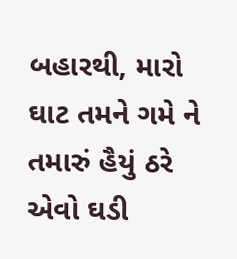બહારથી, મારો ઘાટ તમને ગમે ને તમારું હૈયું ઠરે એવો ઘડી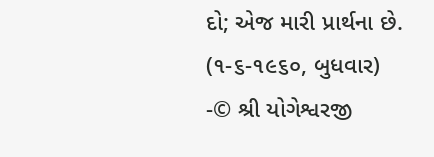દો; એજ મારી પ્રાર્થના છે.
(૧-૬-૧૯૬૦, બુધવાર)
-© શ્રી યોગેશ્વરજી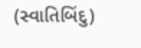(સ્વાતિબિંદુ)